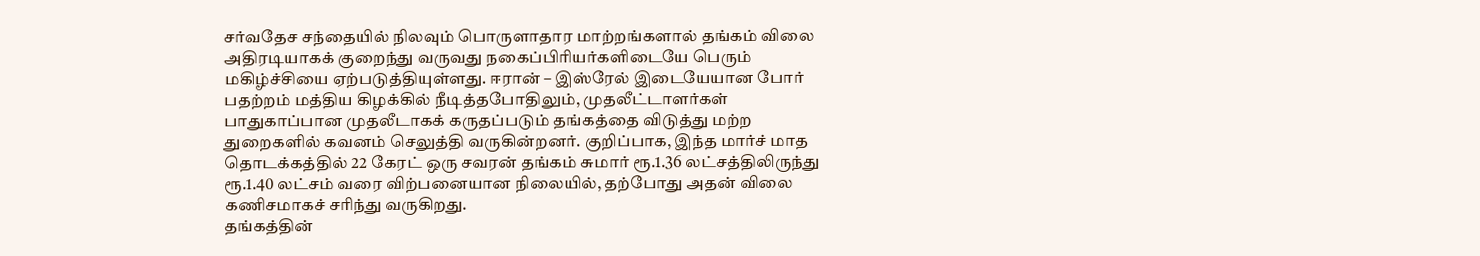சர்வதேச சந்தையில் நிலவும் பொருளாதார மாற்றங்களால் தங்கம் விலை அதிரடியாகக் குறைந்து வருவது நகைப்பிரியர்களிடையே பெரும் மகிழ்ச்சியை ஏற்படுத்தியுள்ளது. ஈரான் – இஸ்ரேல் இடையேயான போர் பதற்றம் மத்திய கிழக்கில் நீடித்தபோதிலும், முதலீட்டாளர்கள் பாதுகாப்பான முதலீடாகக் கருதப்படும் தங்கத்தை விடுத்து மற்ற துறைகளில் கவனம் செலுத்தி வருகின்றனர். குறிப்பாக, இந்த மார்ச் மாத தொடக்கத்தில் 22 கேரட் ஒரு சவரன் தங்கம் சுமார் ரூ.1.36 லட்சத்திலிருந்து ரூ.1.40 லட்சம் வரை விற்பனையான நிலையில், தற்போது அதன் விலை கணிசமாகச் சரிந்து வருகிறது.
தங்கத்தின்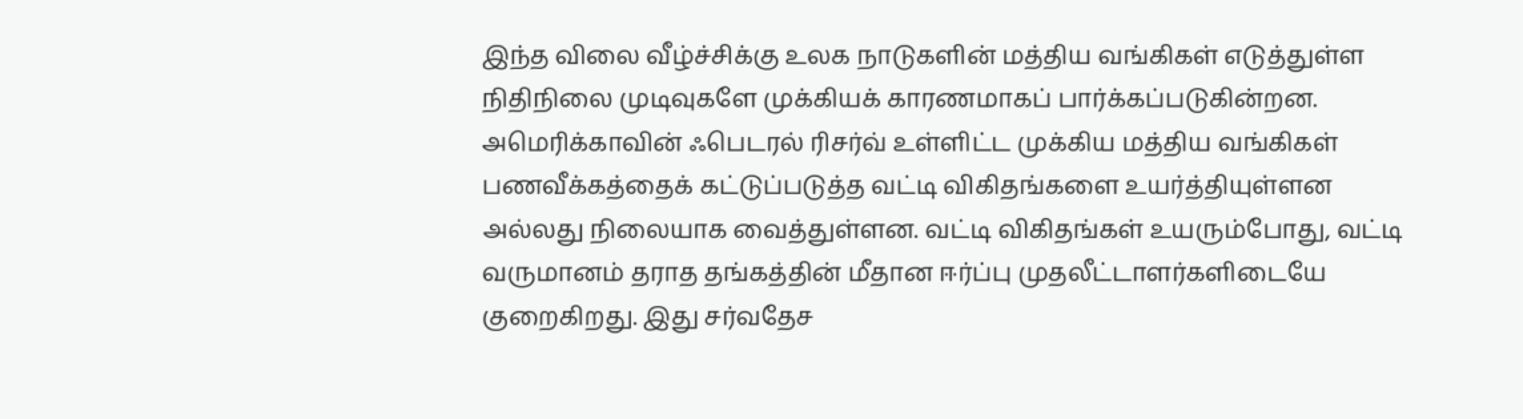இந்த விலை வீழ்ச்சிக்கு உலக நாடுகளின் மத்திய வங்கிகள் எடுத்துள்ள நிதிநிலை முடிவுகளே முக்கியக் காரணமாகப் பார்க்கப்படுகின்றன. அமெரிக்காவின் ஃபெடரல் ரிசர்வ் உள்ளிட்ட முக்கிய மத்திய வங்கிகள் பணவீக்கத்தைக் கட்டுப்படுத்த வட்டி விகிதங்களை உயர்த்தியுள்ளன அல்லது நிலையாக வைத்துள்ளன. வட்டி விகிதங்கள் உயரும்போது, வட்டி வருமானம் தராத தங்கத்தின் மீதான ஈர்ப்பு முதலீட்டாளர்களிடையே குறைகிறது. இது சர்வதேச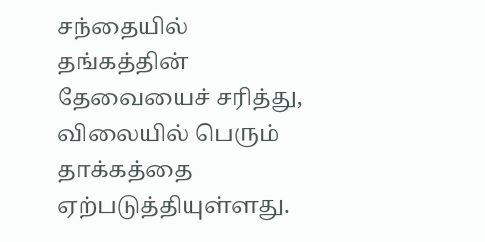சந்தையில் தங்கத்தின் தேவையைச் சரித்து, விலையில் பெரும் தாக்கத்தை ஏற்படுத்தியுள்ளது.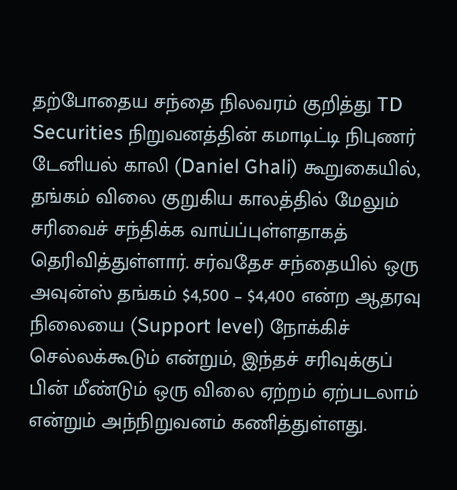தற்போதைய சந்தை நிலவரம் குறித்து TD Securities நிறுவனத்தின் கமாடிட்டி நிபுணர் டேனியல் காலி (Daniel Ghali) கூறுகையில், தங்கம் விலை குறுகிய காலத்தில் மேலும் சரிவைச் சந்திக்க வாய்ப்புள்ளதாகத் தெரிவித்துள்ளார். சர்வதேச சந்தையில் ஒரு அவுன்ஸ் தங்கம் $4,500 – $4,400 என்ற ஆதரவு நிலையை (Support level) நோக்கிச் செல்லக்கூடும் என்றும், இந்தச் சரிவுக்குப் பின் மீண்டும் ஒரு விலை ஏற்றம் ஏற்படலாம் என்றும் அந்நிறுவனம் கணித்துள்ளது.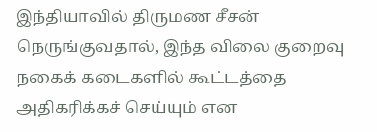இந்தியாவில் திருமண சீசன் நெருங்குவதால், இந்த விலை குறைவு நகைக் கடைகளில் கூட்டத்தை அதிகரிக்கச் செய்யும் என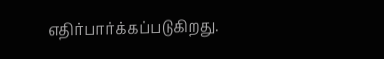எதிர்பார்க்கப்படுகிறது.